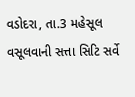વડોદરા, તા.3 મહેસૂલ વસૂલવાની સત્તા સિટિ સર્વે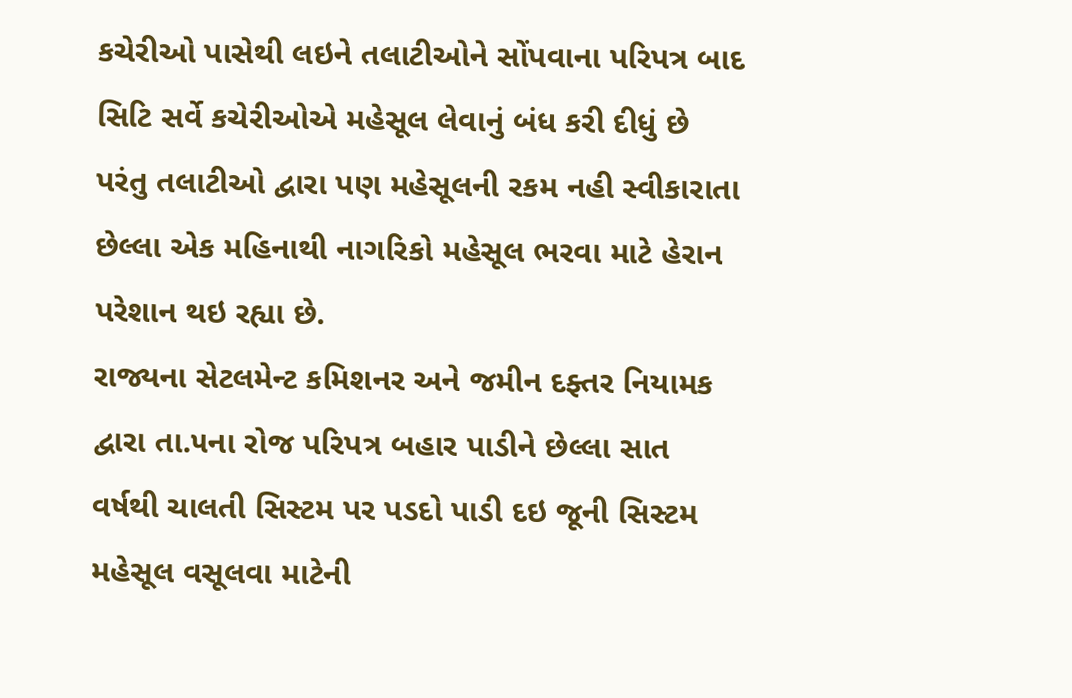કચેરીઓ પાસેથી લઇને તલાટીઓને સોંપવાના પરિપત્ર બાદ સિટિ સર્વે કચેરીઓએ મહેસૂલ લેવાનું બંધ કરી દીધું છે પરંતુ તલાટીઓ દ્વારા પણ મહેસૂલની રકમ નહી સ્વીકારાતા છેલ્લા એક મહિનાથી નાગરિકો મહેસૂલ ભરવા માટે હેરાન પરેશાન થઇ રહ્યા છે.
રાજ્યના સેટલમેન્ટ કમિશનર અને જમીન દફ્તર નિયામક દ્વારા તા.૫ના રોજ પરિપત્ર બહાર પાડીને છેલ્લા સાત વર્ષથી ચાલતી સિસ્ટમ પર પડદો પાડી દઇ જૂની સિસ્ટમ મહેસૂલ વસૂલવા માટેની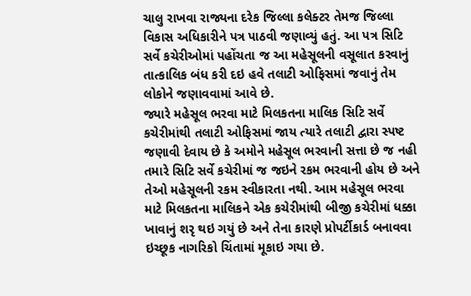ચાલુ રાખવા રાજ્યના દરેક જિલ્લા કલેક્ટર તેમજ જિલ્લા વિકાસ અધિકારીને પત્ર પાઠવી જણાવ્યું હતું. આ પત્ર સિટિ સર્વે કચેરીઓમાં પહોંચતા જ આ મહેસૂલની વસૂલાત કરવાનું તાત્કાલિક બંધ કરી દઇ હવે તલાટી ઓફિસમાં જવાનું તેમ લોકોને જણાવવામાં આવે છે.
જ્યારે મહેસૂલ ભરવા માટે મિલકતના માલિક સિટિ સર્વે કચેરીમાંથી તલાટી ઓફિસમાં જાય ત્યારે તલાટી દ્વારા સ્પષ્ટ જણાવી દેવાય છે કે અમોને મહેસૂલ ભરવાની સત્તા છે જ નહી તમારે સિટિ સર્વે કચેરીમાં જ જઇને રકમ ભરવાની હોય છે અને તેઓ મહેસૂલની રકમ સ્વીકારતા નથી. આમ મહેસૂલ ભરવા માટે મિલકતના માલિકને એક કચેરીમાંથી બીજી કચેરીમાં ધક્કા ખાવાનું શરૃ થઇ ગયું છે અને તેના કારણે પ્રોપર્ટીકાર્ડ બનાવવા ઇચ્છૂક નાગરિકો ચિંતામાં મૂકાઇ ગયા છે.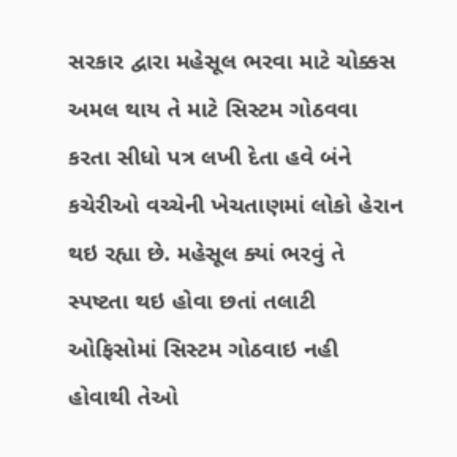સરકાર દ્વારા મહેસૂલ ભરવા માટે ચોક્કસ અમલ થાય તે માટે સિસ્ટમ ગોઠવવા કરતા સીધો પત્ર લખી દેતા હવે બંને કચેરીઓ વચ્ચેની ખેચતાણમાં લોકો હેરાન થઇ રહ્યા છે. મહેસૂલ ક્યાં ભરવું તે સ્પષ્ટતા થઇ હોવા છતાં તલાટી ઓફિસોમાં સિસ્ટમ ગોઠવાઇ નહી હોવાથી તેઓ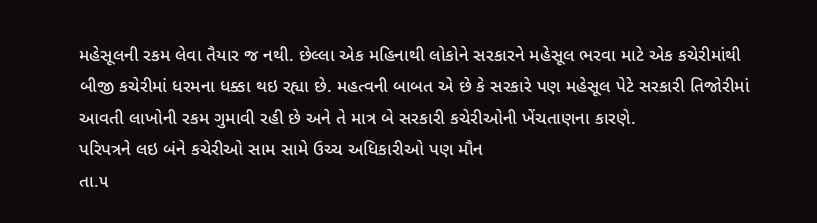મહેસૂલની રકમ લેવા તૈયાર જ નથી. છેલ્લા એક મહિનાથી લોકોને સરકારને મહેસૂલ ભરવા માટે એક કચેરીમાંથી બીજી કચેરીમાં ધરમના ધક્કા થઇ રહ્યા છે. મહત્વની બાબત એ છે કે સરકારે પણ મહેસૂલ પેટે સરકારી તિજોરીમાં આવતી લાખોની રકમ ગુમાવી રહી છે અને તે માત્ર બે સરકારી કચેરીઓની ખેંચતાણના કારણે.
પરિપત્રને લઇ બંને કચેરીઓ સામ સામે ઉચ્ચ અધિકારીઓ પણ મૌન
તા.૫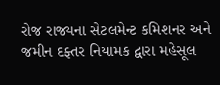રોજ રાજ્યના સેટલમેન્ટ કમિશનર અને જમીન દફ્તર નિયામક દ્વારા મહેસૂલ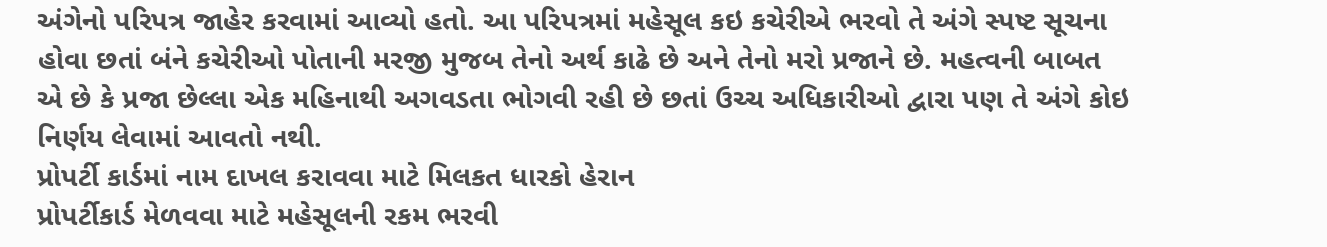અંગેનો પરિપત્ર જાહેર કરવામાં આવ્યો હતો. આ પરિપત્રમાં મહેસૂલ કઇ કચેરીએ ભરવો તે અંગે સ્પષ્ટ સૂચના હોવા છતાં બંને કચેરીઓ પોતાની મરજી મુજબ તેનો અર્થ કાઢે છે અને તેનો મરો પ્રજાને છે. મહત્વની બાબત એ છે કે પ્રજા છેલ્લા એક મહિનાથી અગવડતા ભોગવી રહી છે છતાં ઉચ્ચ અધિકારીઓ દ્વારા પણ તે અંગે કોઇ નિર્ણય લેવામાં આવતો નથી.
પ્રોપર્ટી કાર્ડમાં નામ દાખલ કરાવવા માટે મિલકત ધારકો હેરાન
પ્રોપર્ટીકાર્ડ મેળવવા માટે મહેસૂલની રકમ ભરવી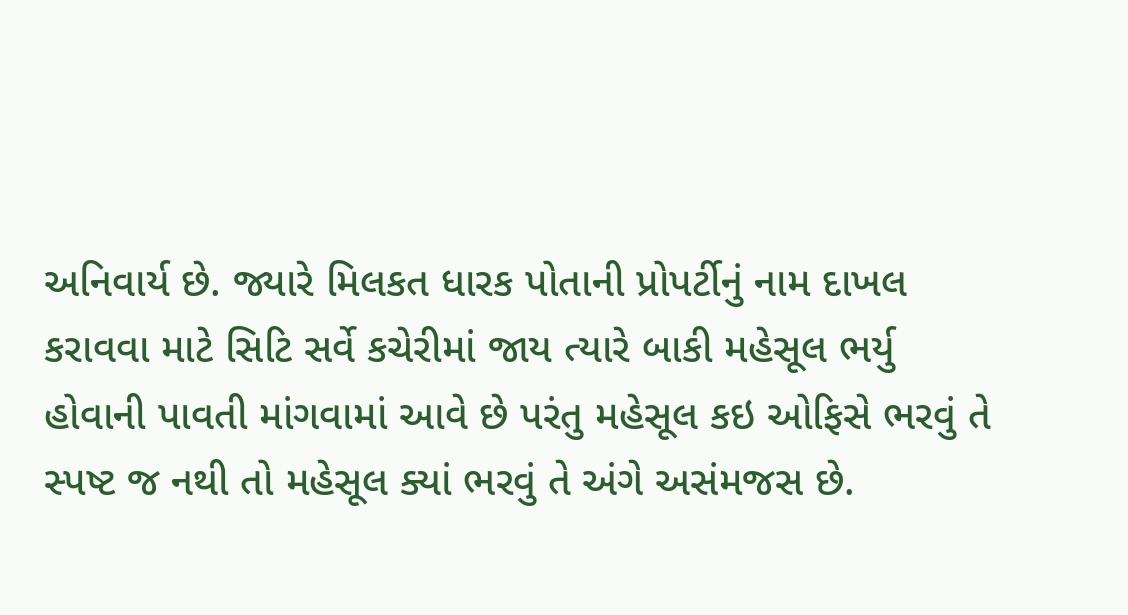અનિવાર્ય છે. જ્યારે મિલકત ધારક પોતાની પ્રોપર્ટીનું નામ દાખલ કરાવવા માટે સિટિ સર્વે કચેરીમાં જાય ત્યારે બાકી મહેસૂલ ભર્યુ હોવાની પાવતી માંગવામાં આવે છે પરંતુ મહેસૂલ કઇ ઓફિસે ભરવું તે સ્પષ્ટ જ નથી તો મહેસૂલ ક્યાં ભરવું તે અંગે અસંમજસ છે.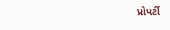પ્રોપર્ટી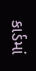કાર્ડમાં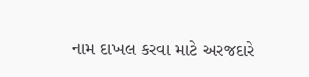નામ દાખલ કરવા માટે અરજદારે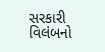સરકારી વિલંબનો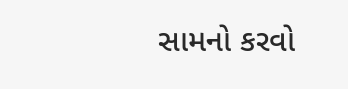સામનો કરવો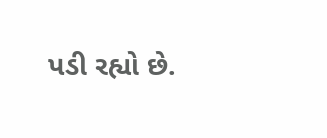પડી રહ્યો છે.